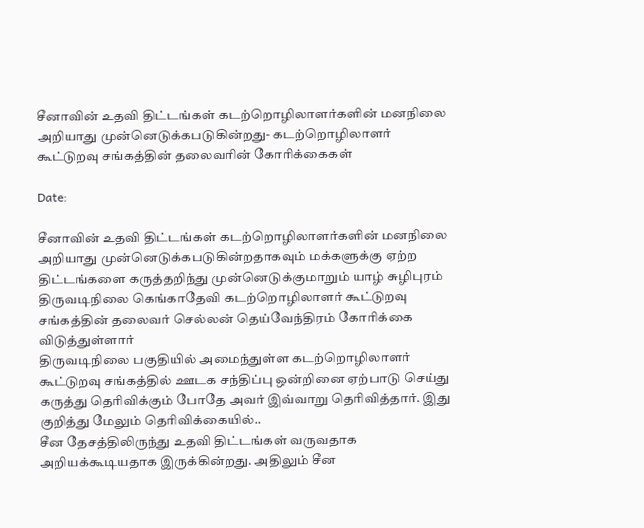சீனாவின் உதவி திட்டங்கள் கடற்றொழிலாளர்களின் மனநிலை அறியாது முன்னெடுக்கபடுகின்றது- கடற்றொழிலாளர் கூட்டுறவு சங்கத்தின் தலைவரின் கோரிக்கைகள்

Date:

சீனாவின் உதவி திட்டங்கள் கடற்றொழிலாளர்களின் மனநிலை அறியாது முன்னெடுக்கபடுகின்றதாகவும் மக்களுக்கு ஏற்ற திட்டங்களை கருத்தறிந்து முன்னெடுக்குமாறும் யாழ் சுழிபுரம் திருவடிநிலை கெங்காதேவி கடற்றொழிலாளர் கூட்டுறவு சங்கத்தின் தலைவர் செல்லன் தெய்வேந்திரம் கோரிக்கை விடுத்துள்ளார்
திருவடிநிலை பகுதியில் அமைந்துள்ள கடற்றொழிலாளர் கூட்டுறவு சங்கத்தில் ஊடக சந்திப்பு ஒன்றினை ஏற்பாடு செய்து கருத்து தெரிவிக்கும் போதே அவர் இவ்வாறு தெரிவித்தார். இது குறித்து மேலும் தெரிவிக்கையில்..
சீன தேசத்திலிருந்து உதவி திட்டங்கள் வருவதாக அறியக்கூடியதாக இருக்கின்றது. அதிலும் சீன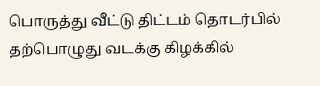பொருத்து வீட்டு திட்டம் தொடர்பில் தற்பொழுது வடக்கு கிழக்கில்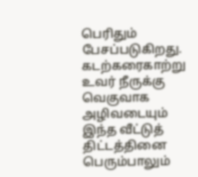பெரிதும் பேசப்படுகிறது.
கடற்கரைகாற்று உவர் நீருக்கு வெகுவாக அழிவடையும் இந்த வீட்டுத் திட்டத்தினை பெரும்பாலும்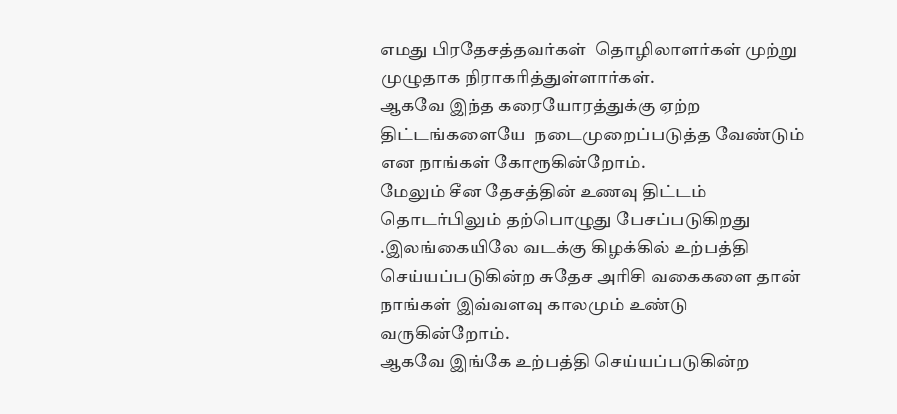எமது பிரதேசத்தவர்கள்  தொழிலாளர்கள் முற்று முழுதாக நிராகரித்துள்ளார்கள்.
ஆகவே இந்த கரையோரத்துக்கு ஏற்ற திட்டங்களையே  நடைமுறைப்படுத்த வேண்டும் என நாங்கள் கோரூகின்றோம்.
மேலும் சீன தேசத்தின் உணவு திட்டம் தொடர்பிலும் தற்பொழுது பேசப்படுகிறது .இலங்கையிலே வடக்கு கிழக்கில் உற்பத்தி செய்யப்படுகின்ற சுதேச அரிசி வகைகளை தான் நாங்கள் இவ்வளவு காலமும் உண்டு வருகின்றோம்.
ஆகவே இங்கே உற்பத்தி செய்யப்படுகின்ற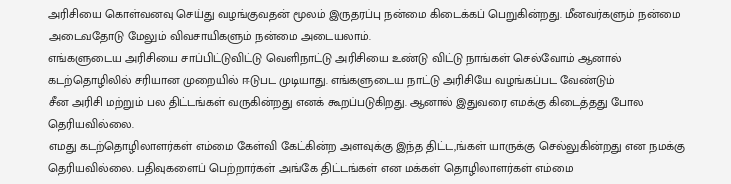அரிசியை கொள்வனவு செய்து வழங்குவதன் மூலம் இருதரப்பு நன்மை கிடைக்கப் பெறுகின்றது. மீனவர்களும் நன்மை அடைவதோடு மேலும் விவசாயிகளும் நன்மை அடையலாம்.
எங்களுடைய அரிசியை சாப்பிட்டுவிட்டு வெளிநாட்டு அரிசியை உண்டு விட்டு நாங்கள் செல்வோம் ஆனால் கடற்தொழிலில் சரியான முறையில் ஈடுபட முடியாது. எங்களுடைய நாட்டு அரிசியே வழங்கப்பட வேண்டும்
சீன அரிசி மற்றும் பல திட்டங்கள் வருகின்றது எனக் கூறப்படுகிறது. ஆனால் இதுவரை எமக்கு கிடைத்தது போல தெரியவில்லை.
எமது கடற்தொழிலாளர்கள் எம்மை கேள்வி கேட்கின்ற அளவுக்கு இந்த திட்ட,ங்கள் யாருக்கு செல்லுகின்றது என நமக்கு தெரியவில்லை. பதிவுகளைப் பெற்றார்கள் அங்கே திட்டங்கள் என மக்கள் தொழிலாளர்கள் எம்மை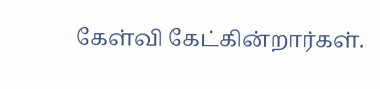கேள்வி கேட்கின்றார்கள்.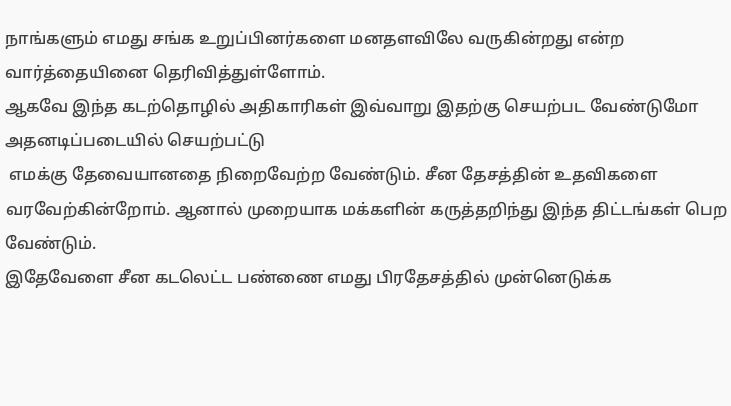நாங்களும் எமது சங்க உறுப்பினர்களை மனதளவிலே வருகின்றது என்ற வார்த்தையினை தெரிவித்துள்ளோம்.
ஆகவே இந்த கடற்தொழில் அதிகாரிகள் இவ்வாறு இதற்கு செயற்பட வேண்டுமோ அதனடிப்படையில் செயற்பட்டு
 எமக்கு தேவையானதை நிறைவேற்ற வேண்டும். சீன தேசத்தின் உதவிகளை வரவேற்கின்றோம். ஆனால் முறையாக மக்களின் கருத்தறிந்து இந்த திட்டங்கள் பெற வேண்டும்.
இதேவேளை சீன கடலெட்ட பண்ணை எமது பிரதேசத்தில் முன்னெடுக்க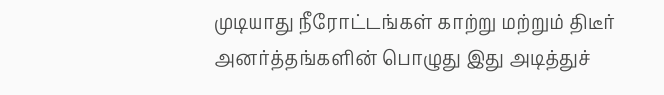முடியாது நீரோட்டங்கள் காற்று மற்றும் திடீர் அனர்த்தங்களின் பொழுது இது அடித்துச்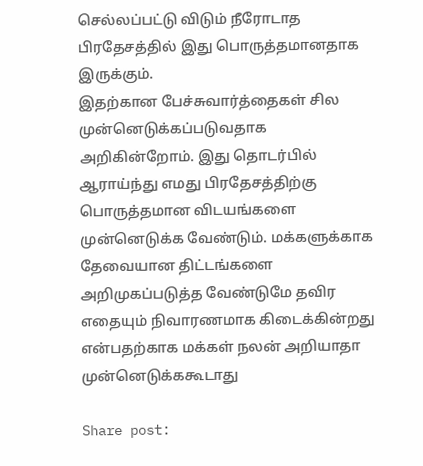செல்லப்பட்டு விடும் நீரோடாத பிரதேசத்தில் இது பொருத்தமானதாக இருக்கும்.
இதற்கான பேச்சுவார்த்தைகள் சில முன்னெடுக்கப்படுவதாக அறிகின்றோம். இது தொடர்பில் ஆராய்ந்து எமது பிரதேசத்திற்கு பொருத்தமான விடயங்களை முன்னெடுக்க வேண்டும். மக்களுக்காக தேவையான திட்டங்களை அறிமுகப்படுத்த வேண்டுமே தவிர எதையும் நிவாரணமாக கிடைக்கின்றது என்பதற்காக மக்கள் நலன் அறியாதா முன்னெடுக்ககூடாது

Share post: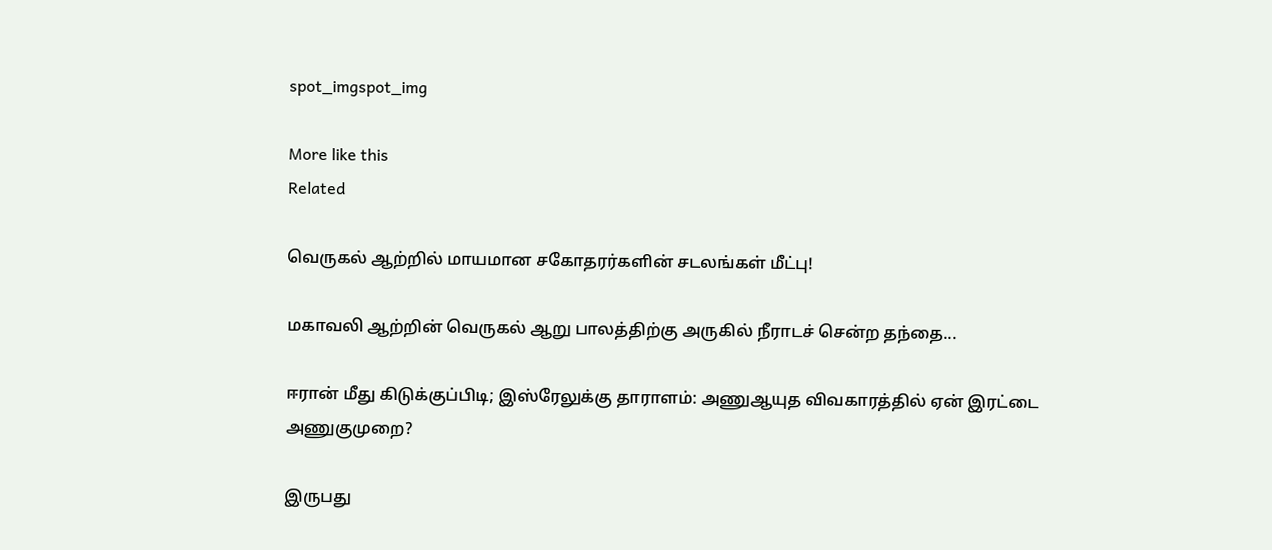spot_imgspot_img

More like this
Related

வெருகல் ஆற்றில் மாயமான சகோதரர்களின் சடலங்கள் மீட்பு!

மகாவலி ஆற்றின் வெருகல் ஆறு பாலத்திற்கு அருகில் நீராடச் சென்ற தந்தை...

ஈரான் மீது கிடுக்குப்பிடி; இஸ்ரேலுக்கு தாராளம்: அணுஆயுத விவகாரத்தில் ஏன் இரட்டை அணுகுமுறை?

இருபது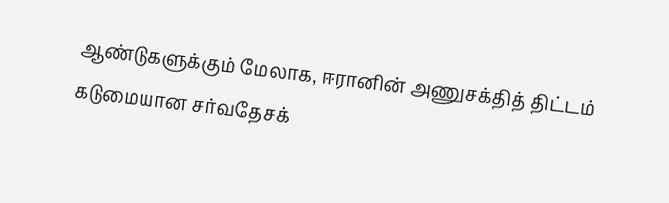ஆண்டுகளுக்கும் மேலாக, ஈரானின் அணுசக்தித் திட்டம் கடுமையான சர்வதேசக்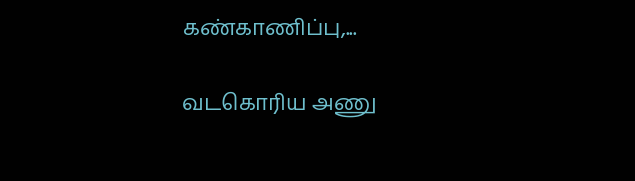கண்காணிப்பு,...

வடகொரிய அணு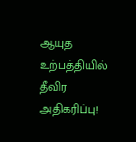ஆயுத உற்பத்தியில் தீவிர அதிகரிப்பு!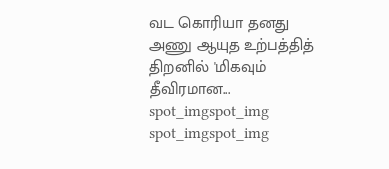வட கொரியா தனது அணு ஆயுத உற்பத்தித் திறனில் 'மிகவும் தீவிரமான...
spot_imgspot_img
spot_imgspot_img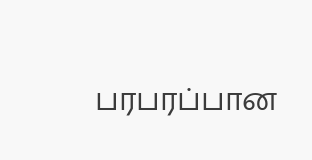பரபரப்பான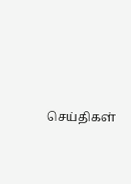செய்திகள்